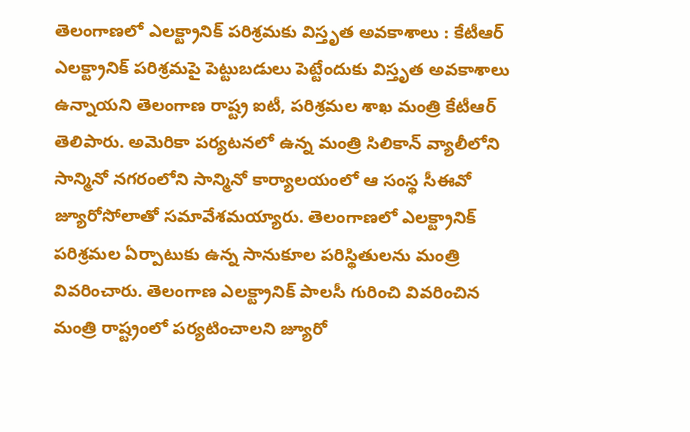తెలంగాణలో ఎలక్ట్రానిక్ పరిశ్రమకు విస్తృత అవకాశాలు : కేటీఆర్
ఎలక్ట్రానిక్ పరిశ్రమపై పెట్టుబడులు పెట్టేందుకు విస్తృత అవకాశాలు ఉన్నాయని తెలంగాణ రాష్ట్ర ఐటీ, పరిశ్రమల శాఖ మంత్రి కేటీఆర్ తెలిపారు. అమెరికా పర్యటనలో ఉన్న మంత్రి సిలికాన్ వ్యాలీలోని సాన్మినో నగరంలోని సాన్మినో కార్యాలయంలో ఆ సంస్థ సీఈవో జ్యూరోసోలాతో సమావేశమయ్యారు. తెలంగాణలో ఎలక్ట్రానిక్ పరిశ్రమల ఏర్పాటుకు ఉన్న సానుకూల పరిస్థితులను మంత్రి వివరించారు. తెలంగాణ ఎలక్ట్రానిక్ పాలసీ గురించి వివరించిన మంత్రి రాష్ట్రంలో పర్యటించాలని జ్యూరో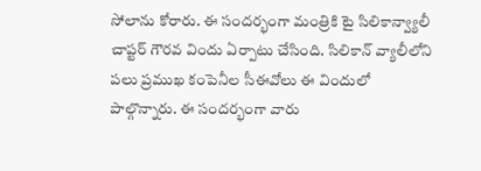సోలాను కోరారు. ఈ సందర్భంగా మంత్రికి టై సిలికాన్వ్యాలీ చాప్టర్ గౌరవ విందు ఏర్పాటు చేసింది. సిలికాన్ వ్యాలీలోని పలు ప్రముఖ కంపెనీల సీఈవోలు ఈ విందులో పాల్గొన్నారు. ఈ సందర్భంగా వారు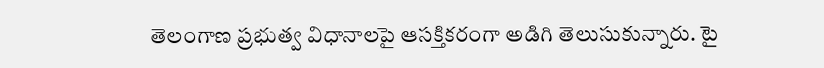తెలంగాణ ప్రభుత్వ విధానాలపై ఆసక్తికరంగా అడిగి తెలుసుకున్నారు. టై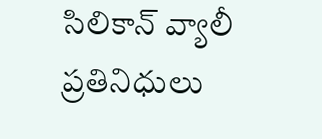సిలికాన్ వ్యాలీ ప్రతినిధులు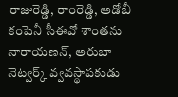రాజురెడ్డి, రాంరెడ్డి, అడోబీ కంపెనీ సీఈవో శాంతను నారాయణన్, అరుబా నెట్వర్క్ వ్వవస్థాపకుడు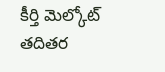కీర్తి మెల్కోట్ తదితర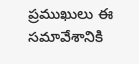ప్రముఖులు ఈ సమావేశానికి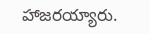హాజరయ్యారు.